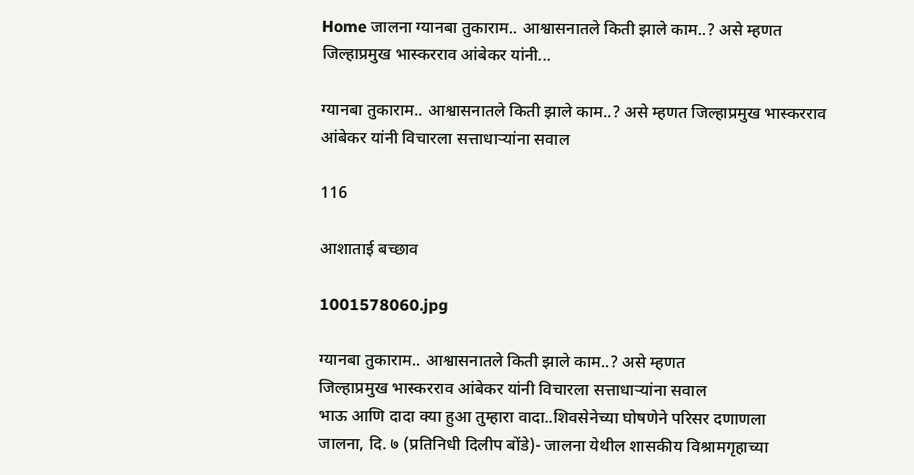Home जालना ग्यानबा तुकाराम.. आश्वासनातले किती झाले काम..? असे म्हणत जिल्हाप्रमुख भास्करराव आंबेकर यांनी...

ग्यानबा तुकाराम.. आश्वासनातले किती झाले काम..? असे म्हणत जिल्हाप्रमुख भास्करराव आंबेकर यांनी विचारला सत्ताधार्‍यांना सवाल

116

आशाताई बच्छाव

1001578060.jpg

ग्यानबा तुकाराम.. आश्वासनातले किती झाले काम..? असे म्हणत
जिल्हाप्रमुख भास्करराव आंबेकर यांनी विचारला सत्ताधार्‍यांना सवाल
भाऊ आणि दादा क्या हुआ तुम्हारा वादा..शिवसेनेच्या घोषणेने परिसर दणाणला
जालना, दि. ७ (प्रतिनिधी दिलीप बोंडे)- जालना येथील शासकीय विश्रामगृहाच्या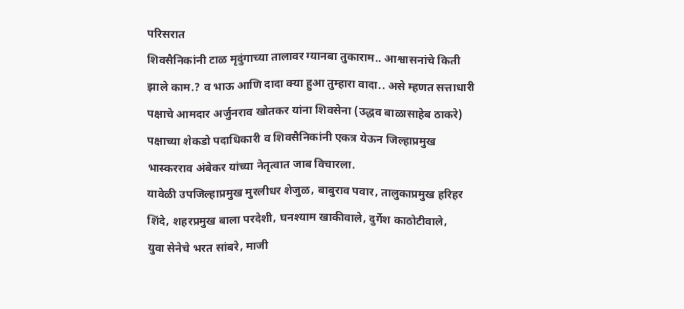परिसरात
शिवसैनिकांनी टाळ मृदुंगाच्या तालावर ग्यानबा तुकाराम.. आश्वासनांचे किती
झाले काम.? व भाऊ आणि दादा क्या हुआ तुम्हारा वादा.. असे म्हणत सत्ताधारी
पक्षाचे आमदार अर्जुनराव खोतकर यांना शिवसेना (उद्धव बाळासाहेब ठाकरे)
पक्षाच्या शेकडो पदाधिकारी व शिवसैनिकांनी एकत्र येऊन जिल्हाप्रमुख
भास्करराव अंबेकर यांच्या नेतृत्वात जाब विचारला.
यावेळी उपजिल्हाप्रमुख मुरलीधर शेजुळ, बाबुराव पवार, तालुकाप्रमुख हरिहर
शिंदे, शहरप्रमुख बाला परदेशी, घनश्याम खाकीवाले, दुर्गेश काठोटीवाले,
युवा सेनेचे भरत सांबरे, माजी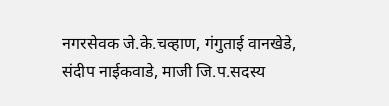नगरसेवक जे.के.चव्हाण, गंगुताई वानखेडे,
संदीप नाईकवाडे, माजी जि.प.सदस्य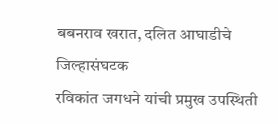बबनराव खरात, दलित आघाडीचे जिल्हासंघटक
रविकांत जगधने यांची प्रमुख उपस्थिती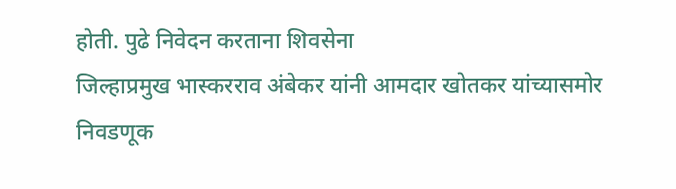होती. पुढे निवेदन करताना शिवसेना
जिल्हाप्रमुख भास्करराव अंबेकर यांनी आमदार खोतकर यांच्यासमोर निवडणूक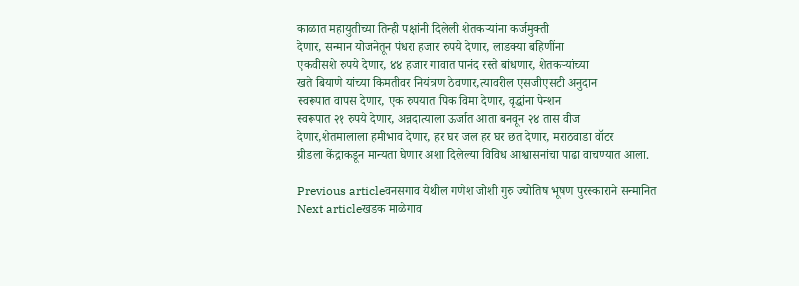काळात महायुतीच्या तिन्ही पक्षांनी दिलेली शेतकर्‍यांना कर्जमुक्ती
देणार, सन्मान योजनेतून पंधरा हजार रुपये देणार, लाडक्या बहिणींना
एकवीसशे रुपये देणार, ४४ हजार गावात पानंद रस्ते बांधणार, शेतकर्‍यांच्या
खते बियाणे यांच्या किमतीवर नियंत्रण ठेवणार,त्यावरील एसजीएसटी अनुदान
स्वरूपात वापस देणार, एक रुपयात पिक विमा देणार, वृद्धांना पेन्शन
स्वरूपात २१ रुपये देणार, अन्नदात्याला ऊर्जात आता बनवून २४ तास वीज
देणार,शेतमालाला हमीभाव देणार, हर घर जल हर घर छत देणार, मराठवाडा वॉटर
ग्रीडला केंद्राकडून मान्यता घेणार अशा दिलेल्या विविध आश्वासनांचा पाढा वाचण्यात आला.

Previous articleवनसगाव येथील गणेश जोशी गुरु ज्योतिष भूषण पुरस्काराने सन्मानित
Next articleखडक माळेगाव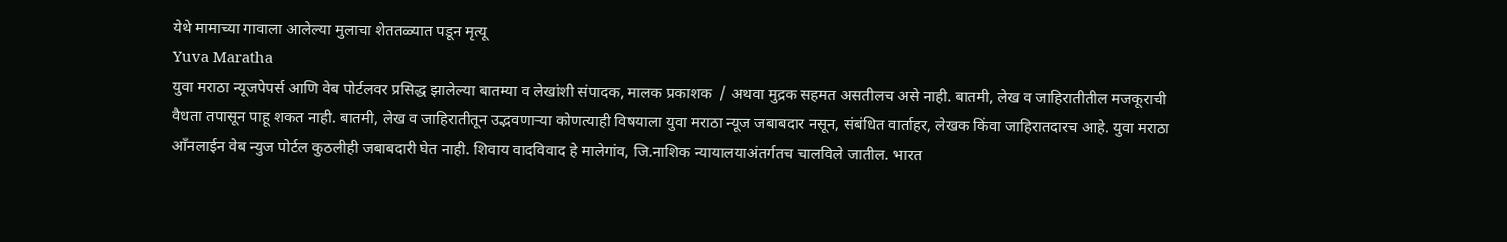येथे मामाच्या गावाला आलेल्या मुलाचा शेततळ्यात पडून मृत्यू
Yuva Maratha
युवा मराठा न्यूजपेपर्स आणि वेब पोर्टलवर प्रसिद्ध झालेल्या बातम्या व लेखांशी संपादक, मालक प्रकाशक  / अथवा मुद्रक सहमत असतीलच असे नाही. बातमी, लेख व जाहिरातीतील मजकूराची वैधता तपासून पाहू शकत नाही. बातमी, लेख व जाहिरातीतून उद्भवणाऱ्या कोणत्याही विषयाला युवा मराठा न्यूज जबाबदार नसून, संबंधित वार्ताहर, लेखक किंवा जाहिरातदारच आहे. युवा मराठा आँनलाईन वेब न्युज पोर्टल कुठलीही जबाबदारी घेत नाही. शिवाय वादविवाद हे मालेगांव, जि.नाशिक न्यायालयाअंतर्गतच चालविले जातील. भारत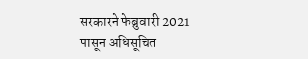सरकारने फेब्रुवारी 2021 पासून अधिसूचित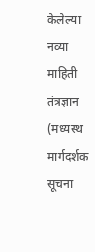केलेल्या नव्या माहिती तंत्रज्ञान (मध्यस्थ मार्गदर्शक सूचना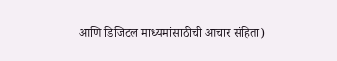आणि डिजिटल माध्यमांसाठीची आचार संहिता)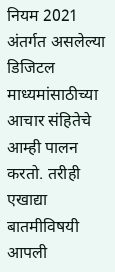नियम 2021 अंतर्गत असलेल्या डिजिटल माध्यमांसाठीच्या आचार संहितेचे आम्ही पालन करतो. तरीही एखाद्या बातमीविषयी आपली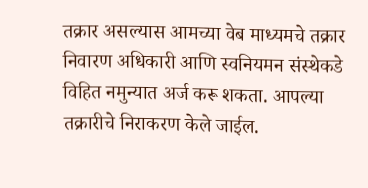तक्रार असल्यास आमच्या वेब माध्यमचे तक्रार निवारण अधिकारी आणि स्वनियमन संस्थेकडे विहित नमुन्यात अर्ज करू शकता. आपल्या तक्रारीचे निराकरण केले जाईल.